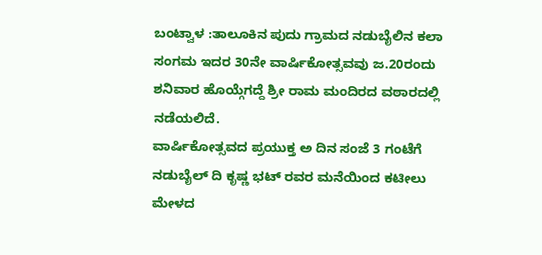ಬಂಟ್ವಾಳ :ತಾಲೂಕಿನ ಪುದು ಗ್ರಾಮದ ನಡುಬೈಲಿನ ಕಲಾ ಸಂಗಮ ಇದರ 30ನೇ ವಾರ್ಷಿಕೋತ್ಸವವು ಜ.20ರಂದು ಶನಿವಾರ ಹೊಯ್ಗೆಗದ್ದೆ ಶ್ರೀ ರಾಮ ಮಂದಿರದ ವಠಾರದಲ್ಲಿ ನಡೆಯಲಿದೆ.
ವಾರ್ಷಿಕೋತ್ಸವದ ಪ್ರಯುಕ್ತ ಅ ದಿನ ಸಂಜೆ 3 ಗಂಟೆಗೆ ನಡುಬೈಲ್ ದಿ ಕೃಷ್ಣ ಭಟ್ ರವರ ಮನೆಯಿಂದ ಕಟೀಲು ಮೇಳದ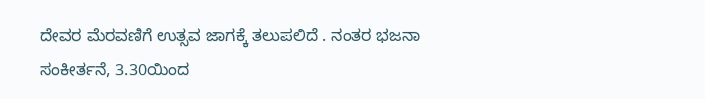ದೇವರ ಮೆರವಣಿಗೆ ಉತ್ಸವ ಜಾಗಕ್ಕೆ ತಲುಪಲಿದೆ . ನಂತರ ಭಜನಾ ಸಂಕೀರ್ತನೆ, 3.30ಯಿಂದ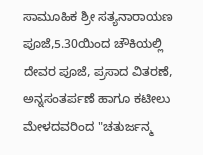ಸಾಮೂಹಿಕ ಶ್ರೀ ಸತ್ಯನಾರಾಯಣ ಪೂಜೆ,5.30ಯಿಂದ ಚೌಕಿಯಲ್ಲಿ ದೇವರ ಪೂಜೆ, ಪ್ರಸಾದ ವಿತರಣೆ, ಅನ್ನಸಂತರ್ಪಣೆ ಹಾಗೂ ಕಟೀಲು ಮೇಳದವರಿಂದ "ಚತುರ್ಜನ್ಮ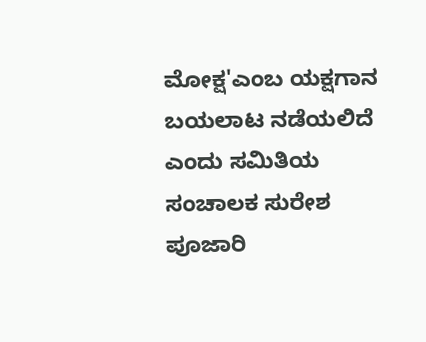ಮೋಕ್ಷ'ಎಂಬ ಯಕ್ಷಗಾನ ಬಯಲಾಟ ನಡೆಯಲಿದೆ ಎಂದು ಸಮಿತಿಯ ಸಂಚಾಲಕ ಸುರೇಶ ಪೂಜಾರಿ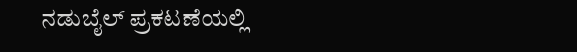ನಡುಬೈಲ್ ಪ್ರಕಟಣೆಯಲ್ಲಿ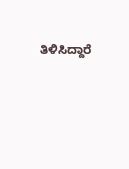ತಿಳಿಸಿದ್ದಾರೆ